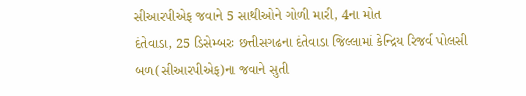સીઆરપીએફ જવાને 5 સાથીઓને ગોળી મારી, 4ના મોત
દંતેવાડા, 25 ડિસેમ્બરઃ છત્તીસગઢના દંતેવાડા જિલ્લામાં કેન્દ્રિય રિજર્વ પોલસી બળ(સીઆરપીએફ)ના જવાને સુતી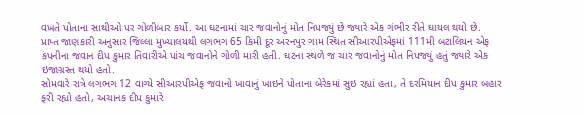વખતે પોતાના સાથીઓ પર ગોળીબાર કર્યો. આ ઘટનામાં ચાર જવાનોનું મોત નિપજ્યું છે જ્યારે એક ગંભીર રીતે ઘાયલ થયો છે.
પ્રાપ્ત જાણકારી અનુસાર જિલ્લા મુખ્યાલયથી લગભગ 65 કિમી દૂર અરનપુર ગામ સ્થિત સીઆરપીએફમાં 111મી બટાલિયન એફ કંપનીના જવાન દીપ કુમાર તિવારીએ પાંચ જવાનોને ગોળી મારી હતી. ઘટના સ્થળે જ ચાર જવાનોનું મોત નિપજ્યું હતું જ્યારે એક ઇજાગ્રસ્ત થયો હતો.
સોમવારે રાત્રે લગભગ 12 વાગ્યે સીઆરપીએફ જવાનો ખાવાનું ખાઇને પોતાના બેરેકમાં સુઇ રહ્યાં હતા, તે દરમિયાન દીપ કુમાર બહાર ફરી રહ્યો હતો, અચાનક દીપ કુમારે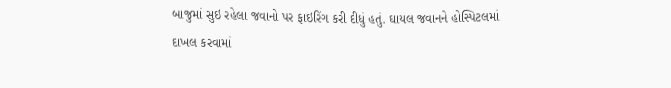બાજુમાં સુઇ રહેલા જવાનો પર ફાઇરિંગ કરી દીધું હતું. ઘાયલ જવાનને હોસ્પિટલમાં દાખલ કરવામાં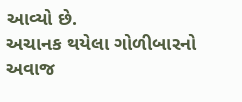આવ્યો છે.
અચાનક થયેલા ગોળીબારનો અવાજ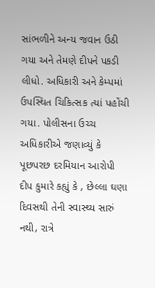સાંભળીને અન્ય જવાન ઉઠી ગયા અને તેમણે દીપને પકડી લીધો. અધિકારી અને કેમ્પમાં ઉપસ્થિત ચિકિત્સક ત્યાં પહોંચી ગયા. પોલીસના ઉચ્ચ અધિકારીએ જણાવ્યું કે પૂછપરછ દરમિયાન આરોપી દીપ કુમારે કહ્યું કે , છેલ્લા ઘણા દિવસથી તેની સ્વાસ્થ્ય સારું નથી, રાત્રે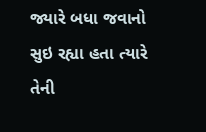જ્યારે બધા જવાનો સુઇ રહ્યા હતા ત્યારે તેની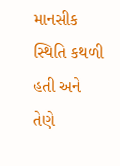માનસીક સ્થિતિ કથળી હતી અને તેણે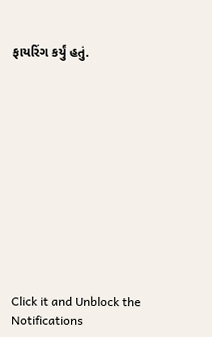ફાયરિંગ કર્યું હતું.












Click it and Unblock the Notifications